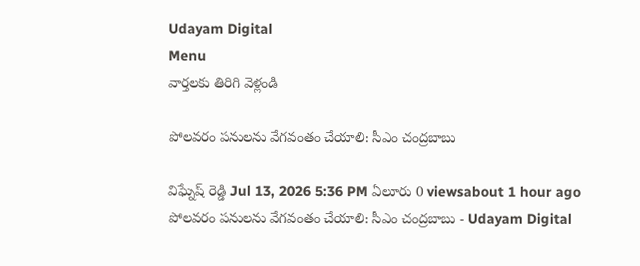Udayam Digital
Menu
వార్తలకు తిరిగి వెళ్లండి

పోలవరం పనులను వేగవంతం చేయాలి: సీఎం చంద్రబాబు

విఘ్నేష్ రెడ్డి Jul 13, 2026 5:36 PM ఏలూరు 0 viewsabout 1 hour ago
పోలవరం పనులను వేగవంతం చేయాలి: సీఎం చంద్రబాబు - Udayam Digital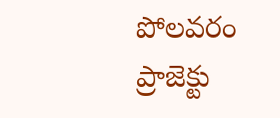పోలవరం ప్రాజెక్టు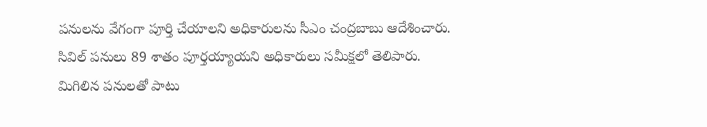పనులను వేగంగా పూర్తి చేయాలని అధికారులను సీఎం చంద్రబాబు ఆదేశించారు. సివిల్ పనులు 89 శాతం పూర్తయ్యాయని అధికారులు సమీక్షలో తెలిపారు. మిగిలిన పనులతో పాటు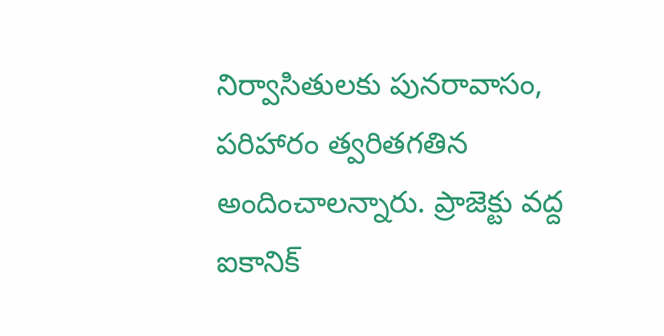నిర్వాసితులకు పునరావాసం, పరిహారం త్వరితగతిన అందించాలన్నారు. ప్రాజెక్టు వద్ద ఐకానిక్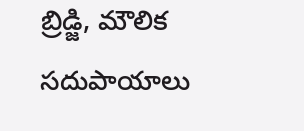బ్రిడ్జి, మౌలిక సదుపాయాలు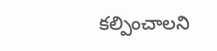కల్పించాలని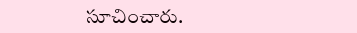సూచించారు.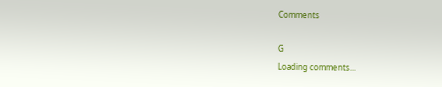Comments

G
Loading comments...